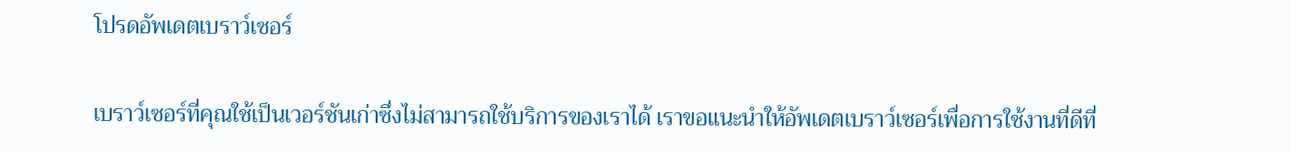โปรดอัพเดตเบราว์เซอร์

เบราว์เซอร์ที่คุณใช้เป็นเวอร์ชันเก่าซึ่งไม่สามารถใช้บริการของเราได้ เราขอแนะนำให้อัพเดตเบราว์เซอร์เพื่อการใช้งานที่ดีที่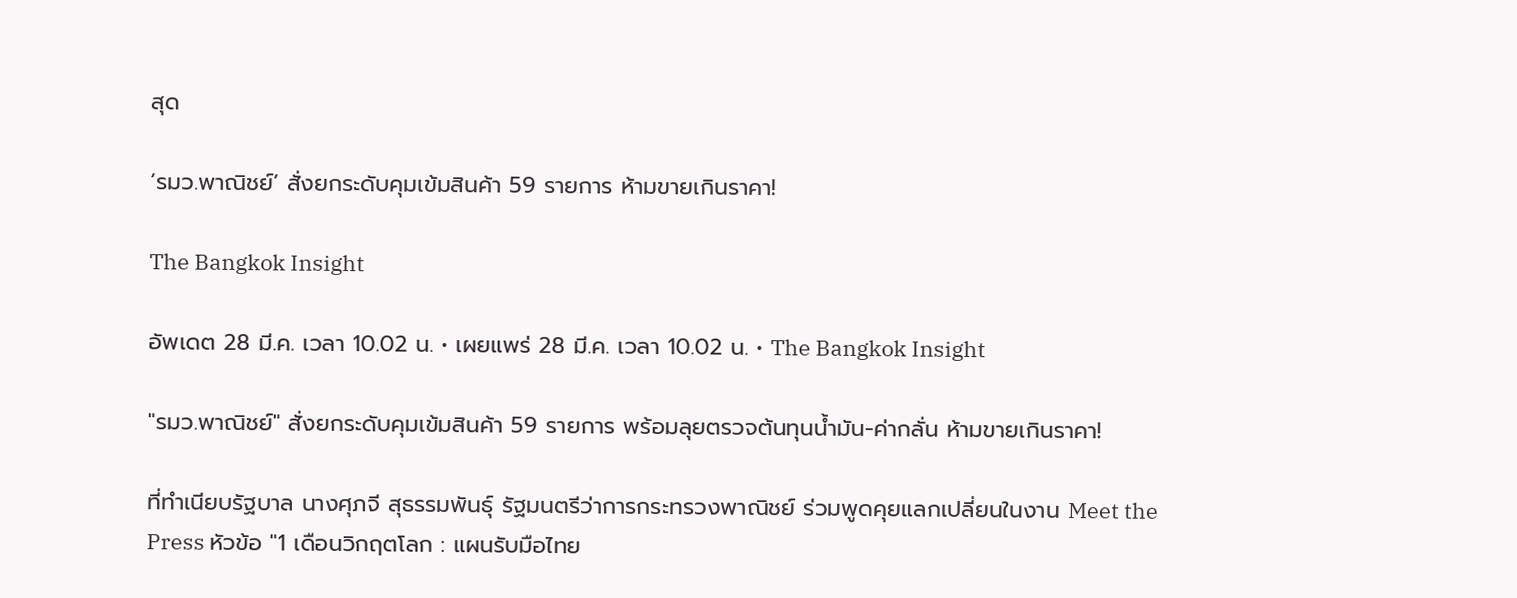สุด

‘รมว.พาณิชย์’ สั่งยกระดับคุมเข้มสินค้า 59 รายการ ห้ามขายเกินราคา!

The Bangkok Insight

อัพเดต 28 มี.ค. เวลา 10.02 น. • เผยแพร่ 28 มี.ค. เวลา 10.02 น. • The Bangkok Insight

"รมว.พาณิชย์" สั่งยกระดับคุมเข้มสินค้า 59 รายการ พร้อมลุยตรวจต้นทุนน้ำมัน-ค่ากลั่น ห้ามขายเกินราคา!

ที่ทำเนียบรัฐบาล นางศุภจี สุธรรมพันธุ์ รัฐมนตรีว่าการกระทรวงพาณิชย์ ร่วมพูดคุยแลกเปลี่ยนในงาน Meet the Press หัวข้อ "1 เดือนวิกฤตโลก : แผนรับมือไทย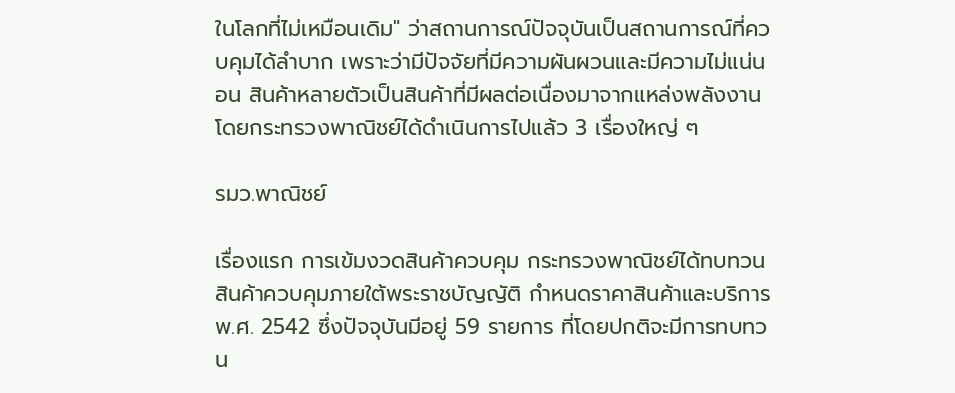ในโลกที่ไม่เหมือนเดิม" ว่าสถานการณ์ปัจจุบันเป็นสถานการณ์ที่ควบคุมได้ลำบาก เพราะว่ามีปัจจัยที่มีความผันผวนและมีความไม่แน่นอน สินค้าหลายตัวเป็นสินค้าที่มีผลต่อเนื่องมาจากแหล่งพลังงาน โดยกระทรวงพาณิชย์ได้ดำเนินการไปแล้ว 3 เรื่องใหญ่ ๆ

รมว.พาณิชย์

เรื่องแรก การเข้มงวดสินค้าควบคุม กระทรวงพาณิชย์ได้ทบทวนสินค้าควบคุมภายใต้พระราชบัญญัติ กำหนดราคาสินค้าและบริการ พ.ศ. 2542 ซึ่งปัจจุบันมีอยู่ 59 รายการ ที่โดยปกติจะมีการทบทวน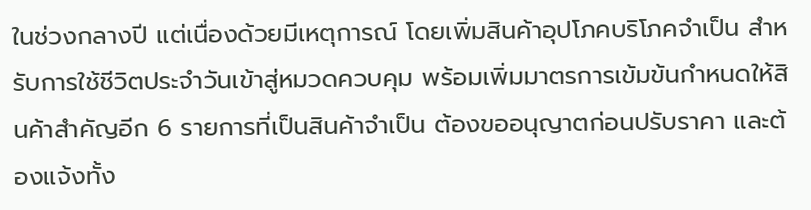ในช่วงกลางปี แต่เนื่องด้วยมีเหตุการณ์ โดยเพิ่มสินค้าอุปโภคบริโภคจำเป็น สำหรับการใช้ชีวิตประจำวันเข้าสู่หมวดควบคุม พร้อมเพิ่มมาตรการเข้มข้นกำหนดให้สินค้าสำคัญอีก 6 รายการที่เป็นสินค้าจำเป็น ต้องขออนุญาตก่อนปรับราคา และต้องแจ้งทั้ง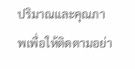ปริมาณและคุณภาพเพื่อให้ติดตามอย่า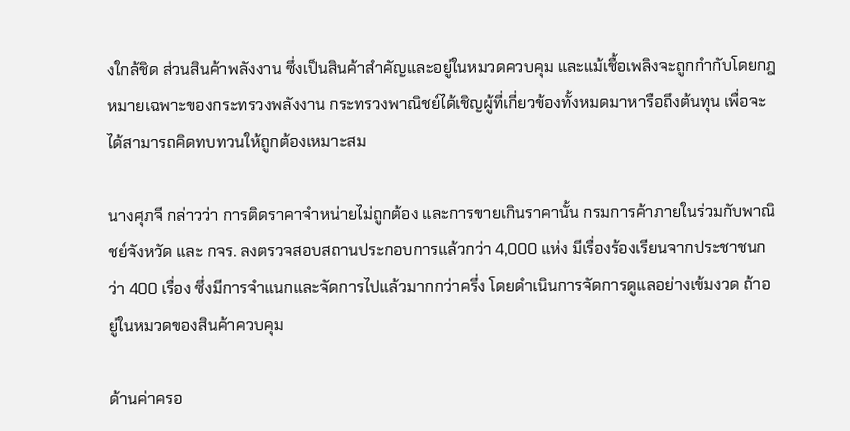งใกล้ชิด ส่วนสินค้าพลังงาน ซึ่งเป็นสินค้าสำคัญและอยู่ในหมวดควบคุม และแม้เชื้อเพลิงจะถูกกำกับโดยกฎหมายเฉพาะของกระทรวงพลังงาน กระทรวงพาณิชย์ได้เชิญผู้ที่เกี่ยวข้องทั้งหมดมาหารือถึงต้นทุน เพื่อจะได้สามารถคิดทบทวนให้ถูกต้องเหมาะสม

นางศุภจี กล่าวว่า การติดราคาจำหน่ายไม่ถูกต้อง และการขายเกินราคานั้น กรมการค้าภายในร่วมกับพาณิชย์จังหวัด และ กจร. ลงตรวจสอบสถานประกอบการแล้วกว่า 4,000 แห่ง มีเรื่องร้องเรียนจากประชาชนกว่า 400 เรื่อง ซึ่งมีการจำแนกและจัดการไปแล้วมากกว่าครึ่ง โดยดำเนินการจัดการดูแลอย่างเข้มงวด ถ้าอยู่ในหมวดของสินค้าควบคุม

ด้านค่าครอ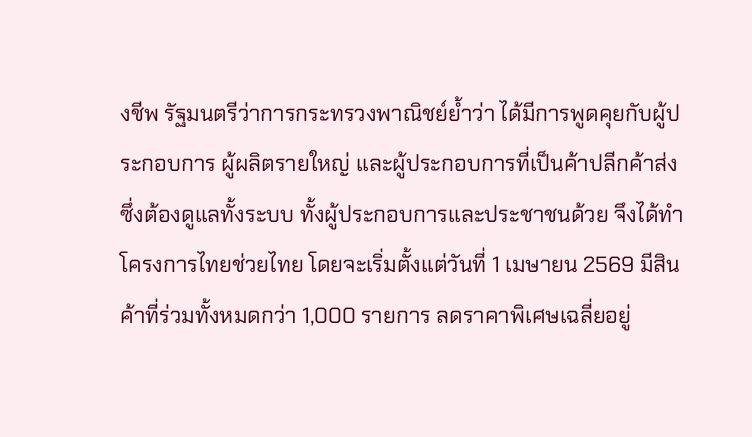งชีพ รัฐมนตรีว่าการกระทรวงพาณิชย์ย้ำว่า ได้มีการพูดคุยกับผู้ประกอบการ ผู้ผลิตรายใหญ่ และผู้ประกอบการที่เป็นค้าปลีกค้าส่ง ซึ่งต้องดูแลทั้งระบบ ทั้งผู้ประกอบการและประชาชนด้วย จึงได้ทำโครงการไทยช่วยไทย โดยจะเริ่มตั้งแต่วันที่ 1 เมษายน 2569 มีสินค้าที่ร่วมทั้งหมดกว่า 1,000 รายการ ลดราคาพิเศษเฉลี่ยอยู่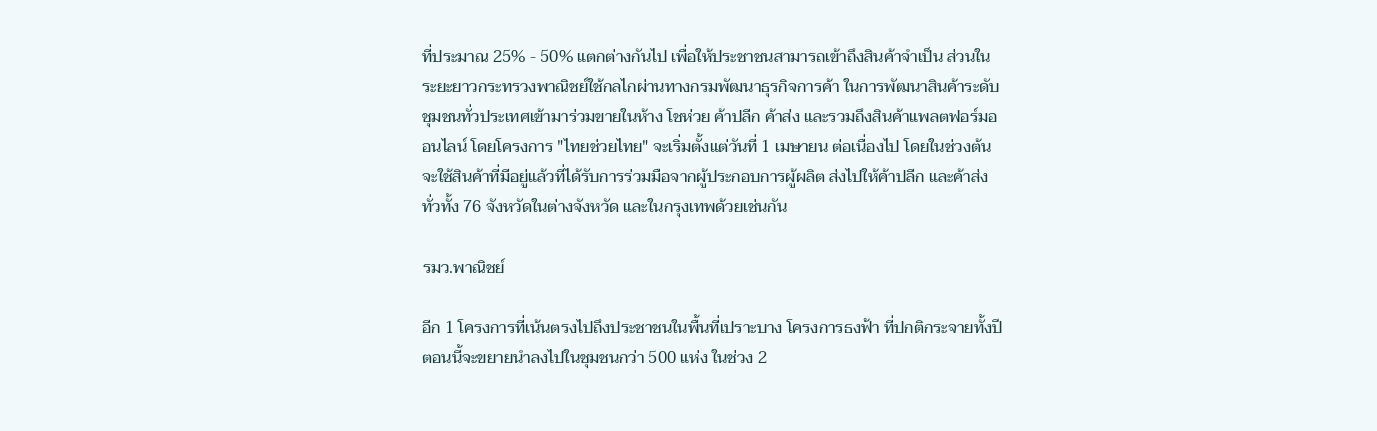ที่ประมาณ 25% - 50% แตกต่างกันไป เพื่อให้ประชาชนสามารถเข้าถึงสินค้าจำเป็น ส่วนในระยะยาวกระทรวงพาณิชย์ใช้กลไกผ่านทางกรมพัฒนาธุรกิจการค้า ในการพัฒนาสินค้าระดับชุมชนทั่วประเทศเข้ามาร่วมขายในห้าง โชห่วย ค้าปลีก ค้าส่ง และรวมถึงสินค้าแพลตฟอร์มออนไลน์ โดยโครงการ "ไทยช่วยไทย" จะเริ่มตั้งแต่วันที่ 1 เมษายน ต่อเนื่องไป โดยในช่วงต้นจะใช้สินค้าที่มีอยู่แล้วที่ได้รับการร่วมมือจากผู้ประกอบการผู้ผลิต ส่งไปให้ค้าปลีก และค้าส่งทั่วทั้ง 76 จังหวัดในต่างจังหวัด และในกรุงเทพด้วยเช่นกัน

รมว.พาณิชย์

อีก 1 โครงการที่เน้นตรงไปถึงประชาชนในพื้นที่เปราะบาง โครงการธงฟ้า ที่ปกติกระจายทั้งปี ตอนนี้จะขยายนำลงไปในชุมชนกว่า 500 แห่ง ในช่วง 2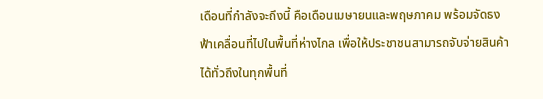เดือนที่กำลังจะถึงนี้ คือเดือนเมษายนและพฤษภาคม พร้อมจัดธงฟ้าเคลื่อนที่ไปในพื้นที่ห่างไกล เพื่อให้ประชาชนสามารถจับจ่ายสินค้าได้ทั่วถึงในทุกพื้นที่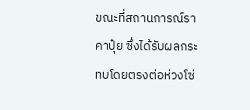ขณะที่สถานการณ์ราคาปุ๋ย ซึ่งได้รับผลกระทบโดยตรงต่อห่วงโซ่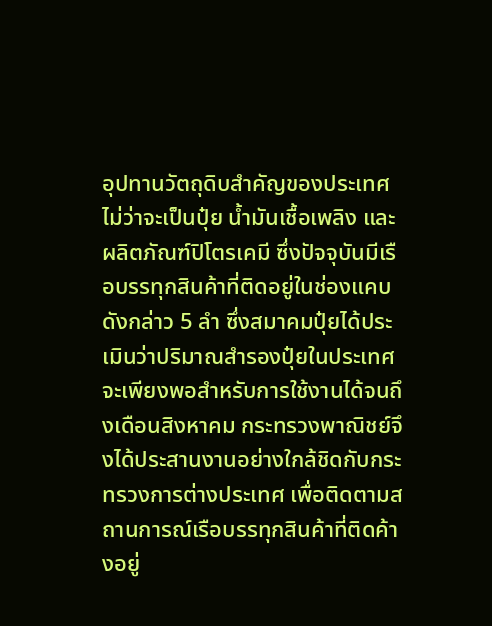อุปทานวัตถุดิบสำคัญของประเทศ ไม่ว่าจะเป็นปุ๋ย น้ำมันเชื้อเพลิง และผลิตภัณฑ์ปิโตรเคมี ซึ่งปัจจุบันมีเรือบรรทุกสินค้าที่ติดอยู่ในช่องแคบดังกล่าว 5 ลำ ซึ่งสมาคมปุ๋ยได้ประเมินว่าปริมาณสำรองปุ๋ยในประเทศจะเพียงพอสำหรับการใช้งานได้จนถึงเดือนสิงหาคม กระทรวงพาณิชย์จึงได้ประสานงานอย่างใกล้ชิดกับกระทรวงการต่างประเทศ เพื่อติดตามสถานการณ์เรือบรรทุกสินค้าที่ติดค้างอยู่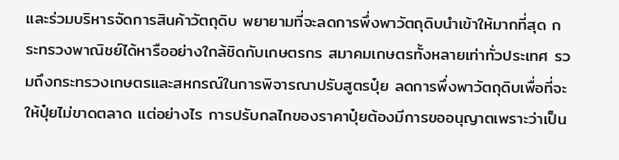และร่วมบริหารจัดการสินค้าวัตถุดิบ พยายามที่จะลดการพึ่งพาวัตถุดิบนำเข้าให้มากที่สุด กระทรวงพาณิชย์ได้หารืออย่างใกล้ชิดกับเกษตรกร สมาคมเกษตรทั้งหลายเท่าทั่วประเทศ รวมถึงกระทรวงเกษตรและสหกรณ์ในการพิจารณาปรับสูตรปุ๋ย ลดการพึ่งพาวัตถุดิบเพื่อที่จะให้ปุ๋ยไม่ขาดตลาด แต่อย่างไร การปรับกลไกของราคาปุ๋ยต้องมีการขออนุญาตเพราะว่าเป็น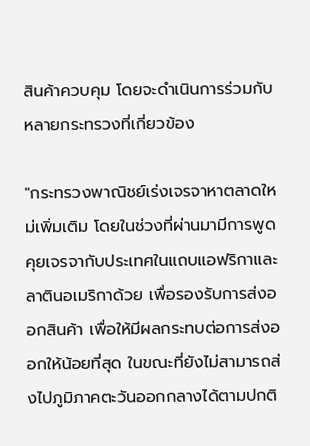สินค้าควบคุม โดยจะดำเนินการร่วมกับหลายกระทรวงที่เกี่ยวข้อง

"กระทรวงพาณิชย์เร่งเจรจาหาตลาดใหม่เพิ่มเติม โดยในช่วงที่ผ่านมามีการพูดคุยเจรจากับประเทศในแถบแอฟริกาและลาตินอเมริกาด้วย เพื่อรองรับการส่งออกสินค้า เพื่อให้มีผลกระทบต่อการส่งออกให้น้อยที่สุด ในขณะที่ยังไม่สามารถส่งไปภูมิภาคตะวันออกกลางได้ตามปกติ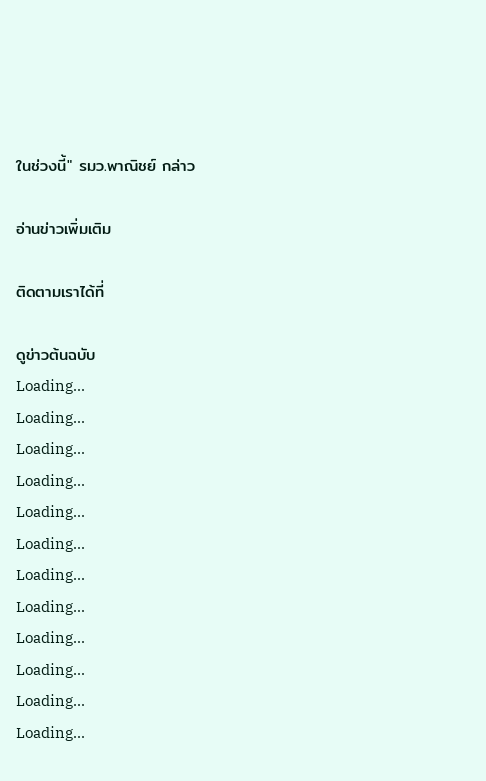ในช่วงนี้" รมว.พาณิชย์ กล่าว

อ่านข่าวเพิ่มเติม

ติดตามเราได้ที่

ดูข่าวต้นฉบับ
Loading...
Loading...
Loading...
Loading...
Loading...
Loading...
Loading...
Loading...
Loading...
Loading...
Loading...
Loading...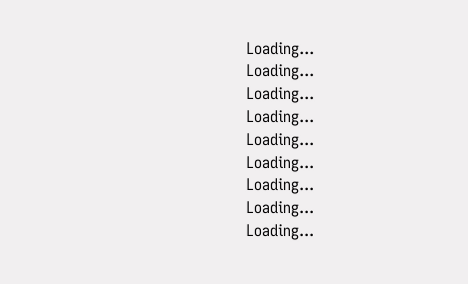Loading...
Loading...
Loading...
Loading...
Loading...
Loading...
Loading...
Loading...
Loading...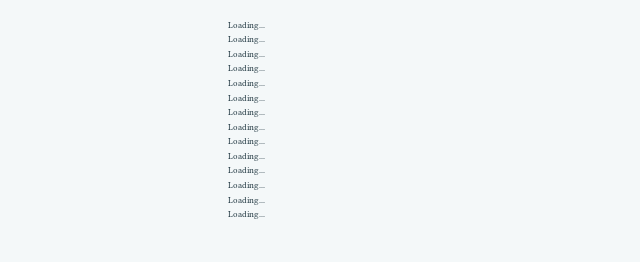Loading...
Loading...
Loading...
Loading...
Loading...
Loading...
Loading...
Loading...
Loading...
Loading...
Loading...
Loading...
Loading...
Loading...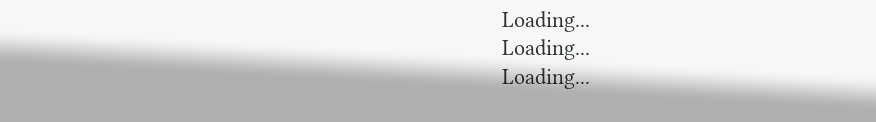Loading...
Loading...
Loading...